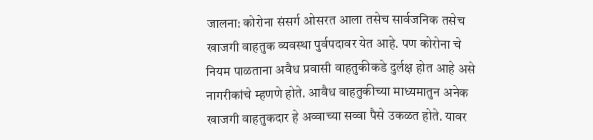जालना: कोरोना संसर्ग ओसरत आला तसेच सार्वजनिक तसेच खाजगी वाहतुक व्यवस्था पुर्वपदावर येत आहे. पण कोरोना चे नियम पाळताना अवैध प्रवासी वाहतुकीकडे दुर्लक्ष होत आहे असे नागरीकांचे म्हणणे होते. आवैध वाहतुकीच्या माध्यमातुन अनेक खाजगी वाहतुकदार हे अव्वाच्या सव्वा पैसे उकळत होते. यावर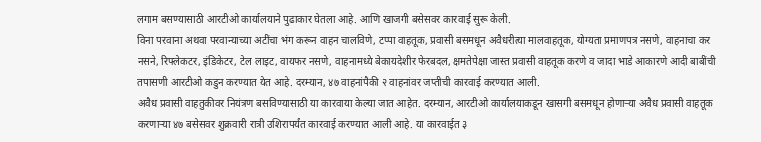लगाम बसण्यासाठी आरटीओ कार्यालयाने पुढाकार घेतला आहे. आणि खाजगी बसेसवर कारवाई सुरू केली.
विना परवाना अथवा परवान्याच्या अटींचा भंग करून वाहन चालविणे, टप्पा वाहतूक, प्रवासी बसमधून अवैधरीत्या मालवाहतूक, योग्यता प्रमाणपत्र नसणे, वाहनाचा कर नसने, रिफ्लेकटर, इंडिकेटर, टेल लाइट, वायफर नसणे, वाहनामध्ये बेकायदेशीर फेरबदल, क्षमतेपेक्षा जास्त प्रवासी वाहतूक करणे व जादा भाडे आकारणे आदी बाबींची तपासणी आरटीओ कडुन करण्यात येत आहे. दरम्यान, ४७ वाहनांपैकी २ वाहनांवर जप्तीची कारवाई करण्यात आली.
अवैध प्रवासी वाहतुकीवर नियंत्रण बसविण्यासाठी या कारवाया केल्या जात आहेत. दरम्यान, आरटीओ कार्यालयाकडून खासगी बसमधून होणाऱ्या अवैध प्रवासी वाहतूक करणाऱ्या ४७ बसेसवर शुक्रवारी रात्री उशिरापर्यंत कारवाई करण्यात आली आहे. या कारवाईत ३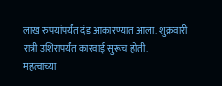लाख रुपयांपर्यंत दंड आकारण्यात आला. शुक्रवारी रात्री उशिरापर्यंत कारवाई सुरूच होती.
महत्वाच्या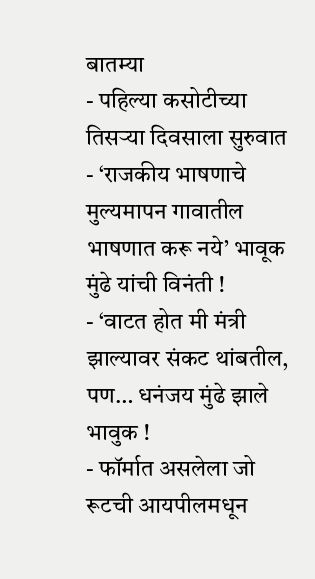बातम्या
- पहिल्या कसोटीच्या तिसऱ्या दिवसाला सुरुवात
- ‘राजकीय भाषणाचे मुल्यमापन गावातील भाषणात करू नये’ भावूक मुंढे यांची विनंती !
- ‘वाटत होत मी मंत्री झाल्यावर संकट थांबतील, पण… धनंजय मुंढे झाले भावुक !
- फॉर्मात असलेला जो रूटची आयपीलमधून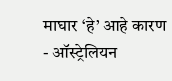माघार ‘हे’ आहे कारण
- ऑस्ट्रेलियन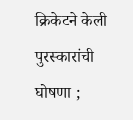क्रिकेटने केली पुरस्कारांची घोषणा ;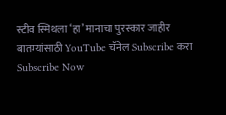स्टीव स्मिथला ‘हा’ मानाचा पुरस्कार जाहीर
बातम्यांसाठी YouTube चॅनेल Subscribe करा
Subscribe Now